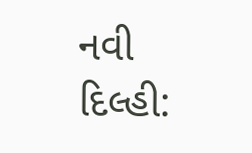નવી દિલ્હી: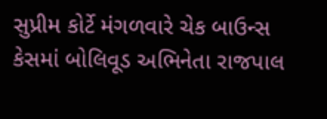સુપ્રીમ કોર્ટે મંગળવારે ચેક બાઉન્સ કેસમાં બોલિવૂડ અભિનેતા રાજપાલ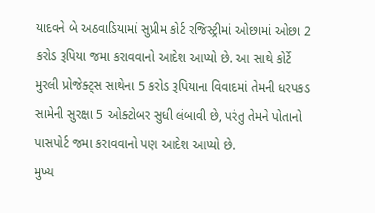યાદવને બે અઠવાડિયામાં સુપ્રીમ કોર્ટ રજિસ્ટ્રીમાં ઓછામાં ઓછા 2 કરોડ રૂપિયા જમા કરાવવાનો આદેશ આપ્યો છે. આ સાથે કોર્ટે મુરલી પ્રોજેક્ટ્સ સાથેના 5 કરોડ રૂપિયાના વિવાદમાં તેમની ધરપકડ સામેની સુરક્ષા 5 ઓક્ટોબર સુધી લંબાવી છે, પરંતુ તેમને પોતાનો પાસપોર્ટ જમા કરાવવાનો પણ આદેશ આપ્યો છે.
મુખ્ય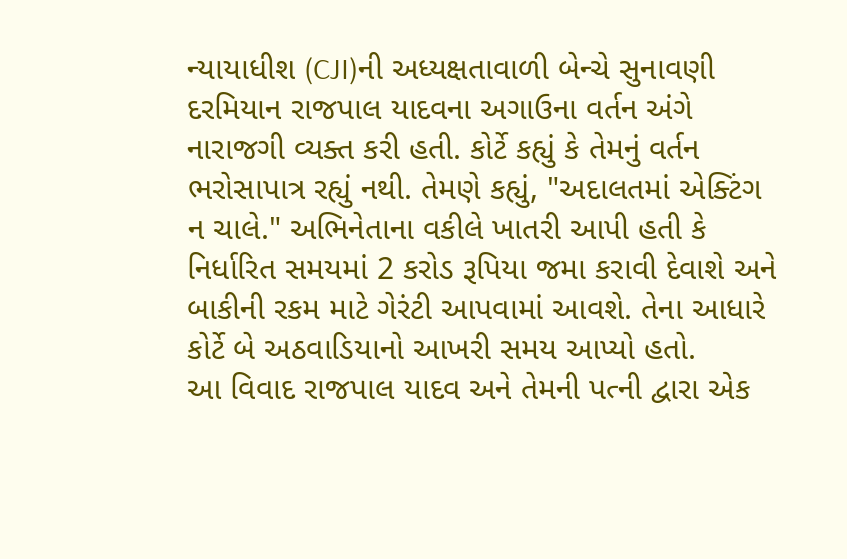ન્યાયાધીશ (CJI)ની અધ્યક્ષતાવાળી બેન્ચે સુનાવણી દરમિયાન રાજપાલ યાદવના અગાઉના વર્તન અંગે નારાજગી વ્યક્ત કરી હતી. કોર્ટે કહ્યું કે તેમનું વર્તન ભરોસાપાત્ર રહ્યું નથી. તેમણે કહ્યું, "અદાલતમાં એક્ટિંગ ન ચાલે." અભિનેતાના વકીલે ખાતરી આપી હતી કે નિર્ધારિત સમયમાં 2 કરોડ રૂપિયા જમા કરાવી દેવાશે અને બાકીની રકમ માટે ગેરંટી આપવામાં આવશે. તેના આધારે કોર્ટે બે અઠવાડિયાનો આખરી સમય આપ્યો હતો.
આ વિવાદ રાજપાલ યાદવ અને તેમની પત્ની દ્વારા એક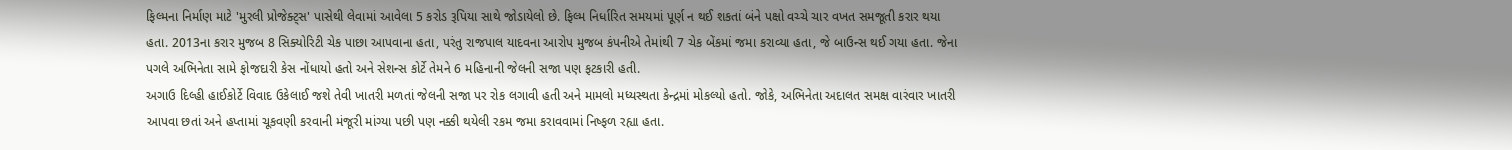ફિલ્મના નિર્માણ માટે 'મુરલી પ્રોજેક્ટ્સ' પાસેથી લેવામાં આવેલા 5 કરોડ રૂપિયા સાથે જોડાયેલો છે. ફિલ્મ નિર્ધારિત સમયમાં પૂર્ણ ન થઈ શકતાં બંને પક્ષો વચ્ચે ચાર વખત સમજૂતી કરાર થયા હતા. 2013ના કરાર મુજબ 8 સિક્યોરિટી ચેક પાછા આપવાના હતા, પરંતુ રાજપાલ યાદવના આરોપ મુજબ કંપનીએ તેમાંથી 7 ચેક બેંકમાં જમા કરાવ્યા હતા, જે બાઉન્સ થઈ ગયા હતા. જેના પગલે અભિનેતા સામે ફોજદારી કેસ નોંધાયો હતો અને સેશન્સ કોર્ટે તેમને 6 મહિનાની જેલની સજા પણ ફટકારી હતી.
અગાઉ દિલ્હી હાઈકોર્ટે વિવાદ ઉકેલાઈ જશે તેવી ખાતરી મળતાં જેલની સજા પર રોક લગાવી હતી અને મામલો મધ્યસ્થતા કેન્દ્રમાં મોકલ્યો હતો. જોકે, અભિનેતા અદાલત સમક્ષ વારંવાર ખાતરી આપવા છતાં અને હપ્તામાં ચૂકવણી કરવાની મંજૂરી માંગ્યા પછી પણ નક્કી થયેલી રકમ જમા કરાવવામાં નિષ્ફળ રહ્યા હતા.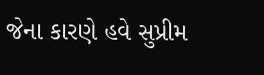જેના કારણે હવે સુપ્રીમ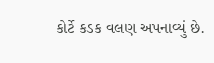કોર્ટે કડક વલણ અપનાવ્યું છે.